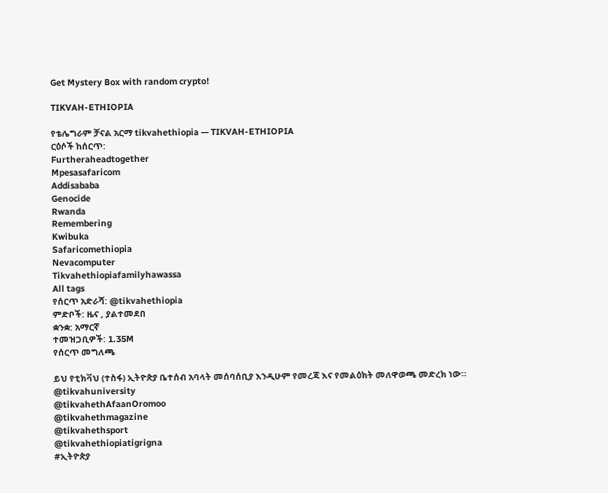Get Mystery Box with random crypto!

TIKVAH-ETHIOPIA

የቴሌግራም ቻናል አርማ tikvahethiopia — TIKVAH-ETHIOPIA
ርዕሶች ከሰርጥ:
Furtheraheadtogether
Mpesasafaricom
Addisababa
Genocide
Rwanda
Remembering
Kwibuka
Safaricomethiopia
Nevacomputer
Tikvahethiopiafamilyhawassa
All tags
የሰርጥ አድራሻ: @tikvahethiopia
ምድቦች: ዜና , ያልተመደበ
ቋንቋ: አማርኛ
ተመዝጋቢዎች: 1.35M
የሰርጥ መግለጫ

ይህ የቲክቫህ (ተስፋ) ኢትዮጵያ ቤተሰብ አባላት መሰባሰቢያ እንዲሁም የመረጃ እና የመልዕክት መለዋወጫ መድረክ ነው።
@tikvahuniversity
@tikvahethAfaanOromoo
@tikvahethmagazine
@tikvahethsport
@tikvahethiopiatigrigna
#ኢትዮጵያ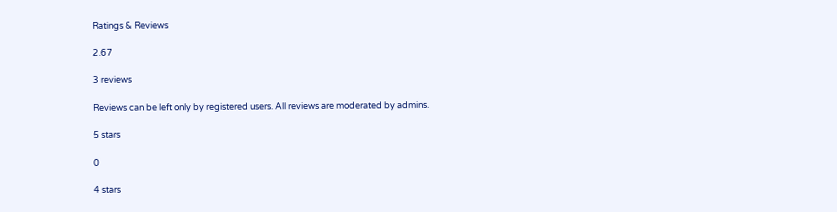Ratings & Reviews

2.67

3 reviews

Reviews can be left only by registered users. All reviews are moderated by admins.

5 stars

0

4 stars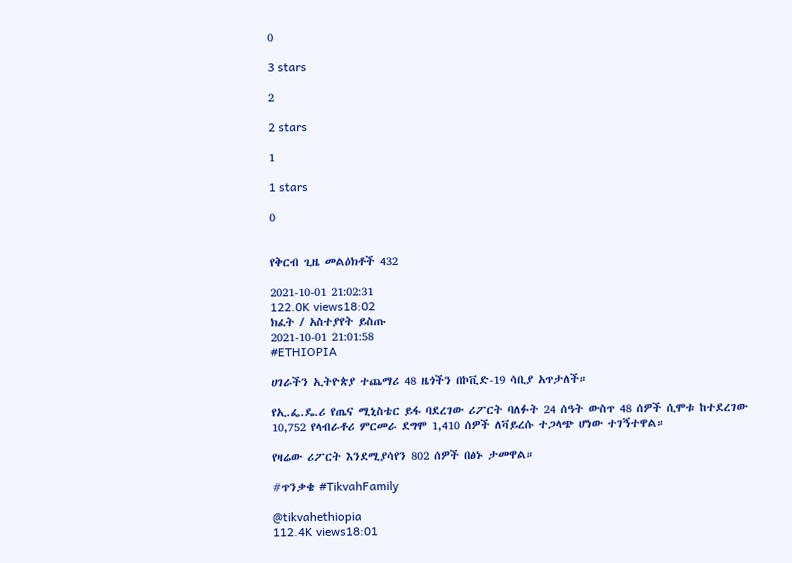0

3 stars

2

2 stars

1

1 stars

0


የቅርብ ጊዜ መልዕክቶች 432

2021-10-01 21:02:31
122.0K views18:02
ክፈት / አስተያየት ይስጡ
2021-10-01 21:01:58
#ETHIOPIA

ሀገራችን ኢትዮጵያ ተጨማሪ 48 ዜጎችን በኮቪድ-19 ሳቢያ አጥታለች።

የኢ.ፌ.ዴ.ሪ የጤና ሚኒስቴር ይፋ ባደረገው ሪፖርት ባለፉት 24 ሰዓት ውስጥ 48 ሰዎች ሲሞቱ ከተደረገው 10,752 የላብራቶሪ ምርመራ ደግሞ 1,410 ሰዎች ለቫይረሱ ተጋላጭ ሆነው ተገኝተዋል።

የዛሬው ሪፖርት እንደሚያሳየን 802 ሰዎች በፅኑ ታመዋል።

#ጥንቃቄ #TikvahFamily

@tikvahethiopia
112.4K views18:01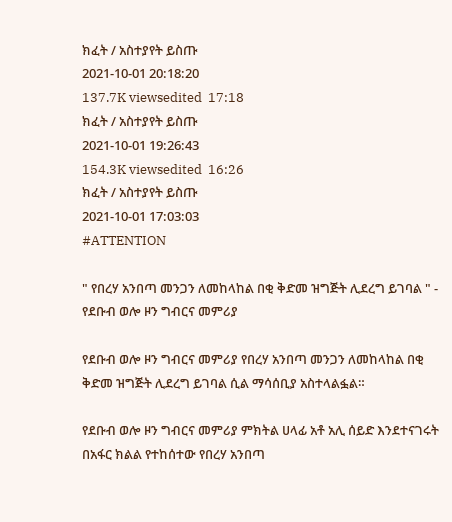ክፈት / አስተያየት ይስጡ
2021-10-01 20:18:20
137.7K viewsedited  17:18
ክፈት / አስተያየት ይስጡ
2021-10-01 19:26:43
154.3K viewsedited  16:26
ክፈት / አስተያየት ይስጡ
2021-10-01 17:03:03
#ATTENTION

" የበረሃ አንበጣ መንጋን ለመከላከል በቂ ቅድመ ዝግጅት ሊደረግ ይገባል " - የደቡብ ወሎ ዞን ግብርና መምሪያ

የደቡብ ወሎ ዞን ግብርና መምሪያ የበረሃ አንበጣ መንጋን ለመከላከል በቂ ቅድመ ዝግጅት ሊደረግ ይገባል ሲል ማሳሰቢያ አስተላልፏል።

የደቡብ ወሎ ዞን ግብርና መምሪያ ምክትል ሀላፊ አቶ አሊ ሰይድ እንደተናገሩት በአፋር ክልል የተከሰተው የበረሃ አንበጣ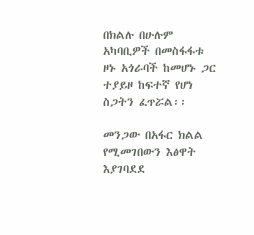በክልሉ በሁሉም አካባቢዎች በመስፋፋቱ ዞኑ አጎራባች ከመሆኑ ጋር ተያይዞ ከፍተኛ የሆነ ስጋትን ፈጥሯል፡፡

መንጋው በአፋር ክልል የሚመገበውን እፅዋት እያገባደደ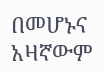በመሆኑና አዛኛውም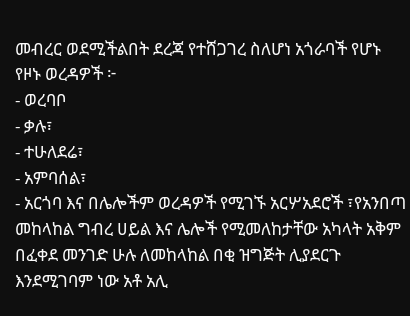መብረር ወደሚችልበት ደረጃ የተሸጋገረ ስለሆነ አጎራባች የሆኑ የዞኑ ወረዳዎች ፦
- ወረባቦ
- ቃሉ፣
- ተሁለደሬ፣
- አምባሰል፣
- አርጎባ እና በሌሎችም ወረዳዎች የሚገኙ አርሦአደሮች ፣የአንበጣ መከላከል ግብረ ሀይል እና ሌሎች የሚመለከታቸው አካላት አቅም በፈቀደ መንገድ ሁሉ ለመከላከል በቂ ዝግጅት ሊያደርጉ እንደሚገባም ነው አቶ አሊ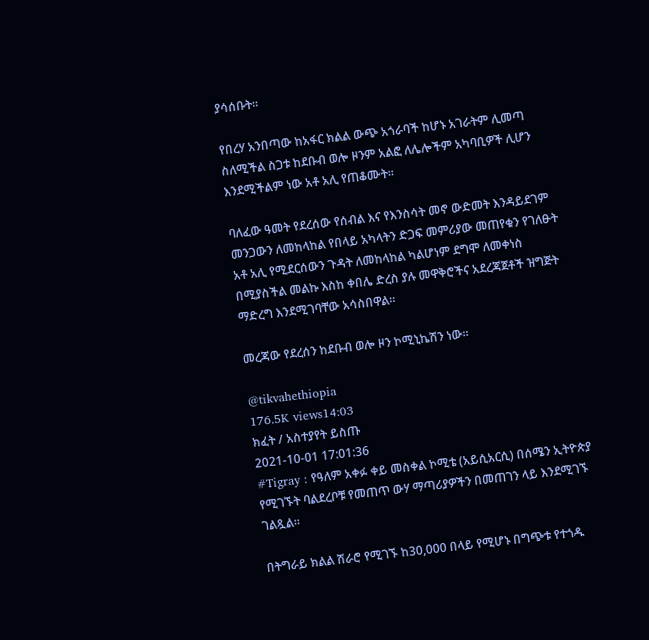ያሳሰቡት፡፡

የበረሃ አንበጣው ከአፋር ክልል ውጭ አጎራባች ከሆኑ አገራትም ሊመጣ ስለሚችል ስጋቱ ከደቡብ ወሎ ዞንም አልፎ ለሌሎችም አካባቢዎች ሊሆን እንደሚችልም ነው አቶ አሊ የጠቆሙት፡፡

ባለፈው ዓመት የደረሰው የሰብል እና የእንስሳት መኖ ውድመት እንዳይደገም መንጋውን ለመከላከል የበላይ አካላትን ድጋፍ መምሪያው መጠየቁን የገለፁት አቶ አሊ የሚደርሰውን ጉዳት ለመከላከል ካልሆነም ደግሞ ለመቀነስ በሚያስችል መልኩ እስከ ቀበሌ ድረስ ያሉ መዋቅሮችና አደረጃጀቶች ዝግጅት ማድረግ እንደሚገባቸው አሳስበዋል።

መረጃው የደረሰን ከደቡብ ወሎ ዞን ኮሚኒኬሽን ነው።

@tikvahethiopia
176.5K views14:03
ክፈት / አስተያየት ይስጡ
2021-10-01 17:01:36
#Tigray : የዓለም አቀፉ ቀይ መስቀል ኮሚቴ (አይሲአርሲ) በሰሜን ኢትዮጵያ የሚገኙት ባልደረቦቹ የመጠጥ ውሃ ማጣሪያዎችን በመጠገን ላይ እንደሚገኙ ገልጿል።

በትግራይ ክልል ሽራሮ የሚገኙ ከ30,000 በላይ የሚሆኑ በግጭቱ የተጎዱ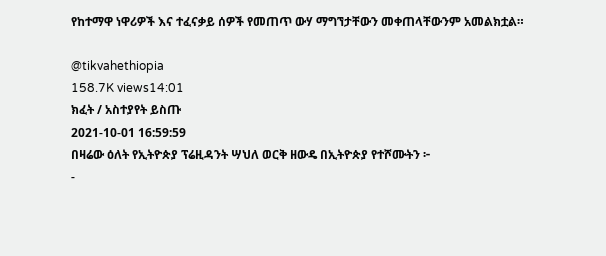የከተማዋ ነዋሪዎች እና ተፈናቃይ ሰዎች የመጠጥ ውሃ ማግኘታቸውን መቀጠላቸውንም አመልክቷል።

@tikvahethiopia
158.7K views14:01
ክፈት / አስተያየት ይስጡ
2021-10-01 16:59:59
በዛሬው ዕለት የኢትዮጵያ ፕሬዚዳንት ሣህለ ወርቅ ዘውዴ በኢትዮጵያ የተሾሙትን ፦
-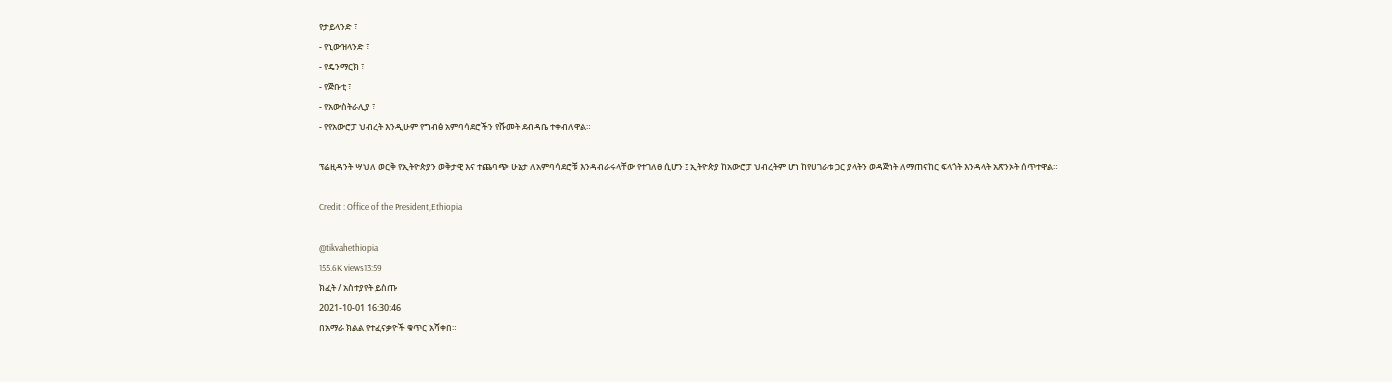የታይላንድ ፣
- የኒውዝላንድ ፣
- የዴንማርክ ፣
- የጅቡቲ ፣
- የአውስትራሊያ ፣
- የየአውሮፓ ህብረት እንዲሁም የግብፅ አምባሳደሮችን የሹመት ደብዳቤ ተቀብለዋል።

ፕሬዚዳንት ሣህለ ወርቅ የኢትዮጵያን ወቅታዊ እና ተጨባጭ ሁኔታ ለአምባሳደሮቹ እንዳብራሩላቸው የተገለፀ ሲሆን ፤ ኢትዮጵያ ከአውሮፓ ህብረትም ሆነ ከየሀገራቱ ጋር ያላትን ወዳጅነት ለማጠናከር ፍላጎት እንዳላት አጽንኦት ሰጥተዋል።

Credit : Office of the President,Ethiopia

@tikvahethiopia
155.6K views13:59
ክፈት / አስተያየት ይስጡ
2021-10-01 16:30:46
በአማራ ክልል የተፈናቃዮች ቁጥር አሻቀበ።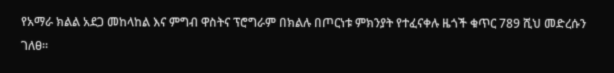የአማራ ክልል አደጋ መከላከል እና ምግብ ዋስትና ፕሮግራም በክልሉ በጦርነቱ ምክንያት የተፈናቀሉ ዜጎች ቁጥር 789 ሺህ መድረሱን ገለፀ።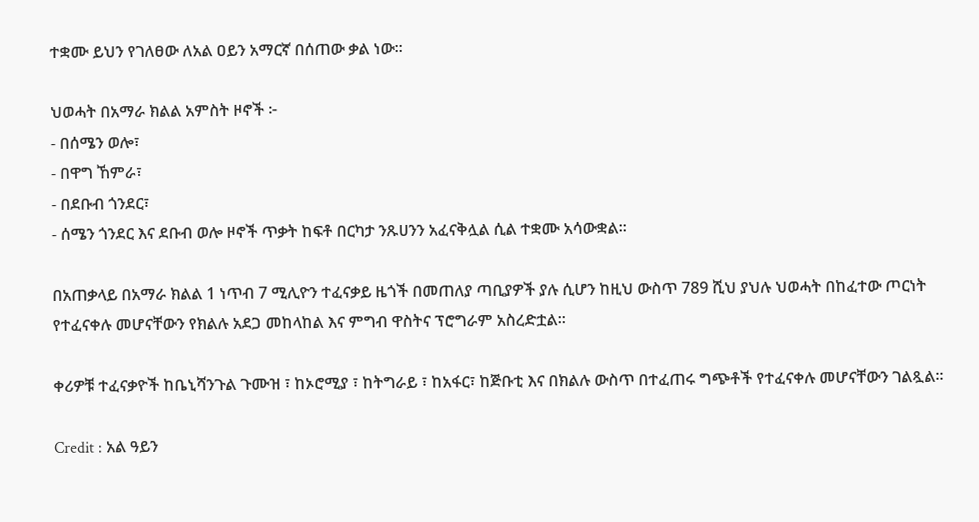ተቋሙ ይህን የገለፀው ለአል ዐይን አማርኛ በሰጠው ቃል ነው።

ህወሓት በአማራ ክልል አምስት ዞኖች ፦
- በሰሜን ወሎ፣
- በዋግ ኸምራ፣
- በደቡብ ጎንደር፣
- ሰሜን ጎንደር እና ደቡብ ወሎ ዞኖች ጥቃት ከፍቶ በርካታ ንጹሀንን አፈናቅሏል ሲል ተቋሙ አሳውቋል።

በአጠቃላይ በአማራ ክልል 1 ነጥብ 7 ሚሊዮን ተፈናቃይ ዜጎች በመጠለያ ጣቢያዎች ያሉ ሲሆን ከዚህ ውስጥ 789 ሺህ ያህሉ ህወሓት በከፈተው ጦርነት የተፈናቀሉ መሆናቸውን የክልሉ አደጋ መከላከል እና ምግብ ዋስትና ፕሮግራም አስረድቷል።

ቀሪዎቹ ተፈናቃዮች ከቤኒሻንጉል ጉሙዝ ፣ ከኦሮሚያ ፣ ከትግራይ ፣ ከአፋር፣ ከጅቡቲ እና በክልሉ ውስጥ በተፈጠሩ ግጭቶች የተፈናቀሉ መሆናቸውን ገልጿል።

Credit : አል ዓይን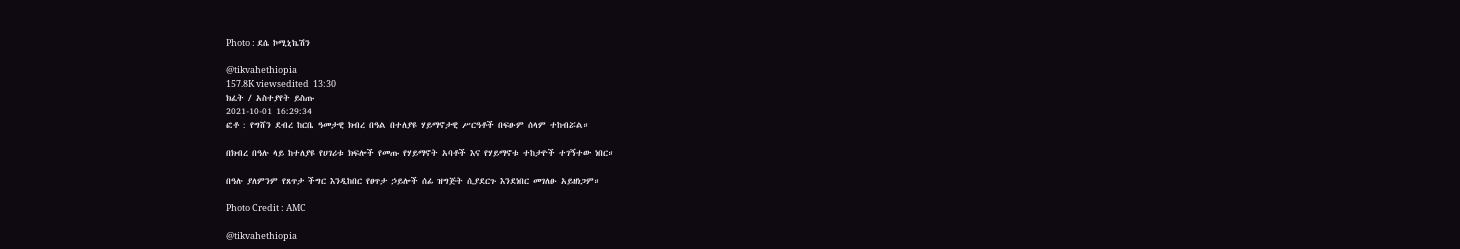Photo : ደሴ ኮሚኒኬሽን

@tikvahethiopia
157.8K viewsedited  13:30
ክፈት / አስተያየት ይስጡ
2021-10-01 16:29:34
ፎቶ : የግሸን ደብረ ከርቤ ዓመታዊ ክብረ በዓል በተለያዩ ሃይማኖታዊ ሥርዓቶች በፍፁም ሰላም ተከብሯል።

በክብረ በዓሉ ላይ ከተለያዩ የሀገሪቱ ክፍሎች የመጡ የሃይማኖት አባቶች እና የሃይማኖቱ ተከታዮች ተገኝተው ነበር።

በዓሉ ያለምንም የጸጥታ ችግር እንዲከበር የፀጥታ ኃይሎች ሰፊ ዝግጅት ሲያደርጉ እንደነበር መገለፁ አይዘነጋም።

Photo Credit : AMC

@tikvahethiopia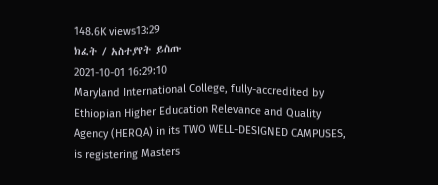148.6K views13:29
ክፈት / አስተያየት ይስጡ
2021-10-01 16:29:10
Maryland International College, fully-accredited by Ethiopian Higher Education Relevance and Quality Agency (HERQA) in its TWO WELL-DESIGNED CAMPUSES, is registering Masters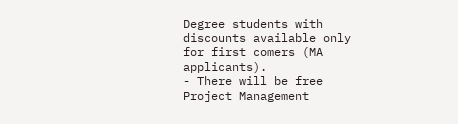Degree students with discounts available only for first comers (MA applicants).
- There will be free Project Management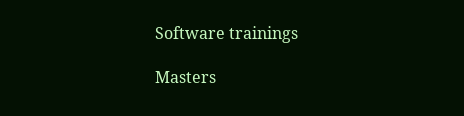Software trainings

Masters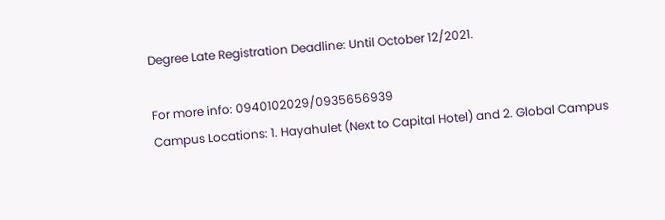Degree Late Registration Deadline: Until October 12/2021.

For more info: 0940102029/0935656939
Campus Locations: 1. Hayahulet (Next to Capital Hotel) and 2. Global Campus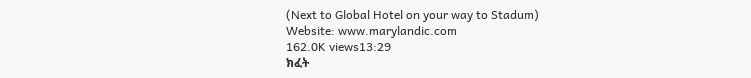(Next to Global Hotel on your way to Stadum)
Website: www.marylandic.com
162.0K views13:29
ክፈት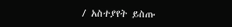/ አስተያየት ይስጡ